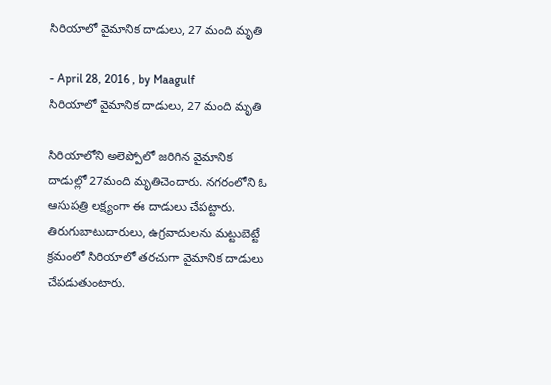సిరియాలో వైమానిక దాడులు, 27 మంది మృతి

- April 28, 2016 , by Maagulf
సిరియాలో వైమానిక దాడులు, 27 మంది మృతి

సిరియాలోని అలెప్పోలో జరిగిన వైమానిక దాడుల్లో 27మంది మృతిచెందారు. నగరంలోని ఓ ఆసుపత్రి లక్ష్యంగా ఈ దాడులు చేపట్టారు. తిరుగుబాటుదారులు, ఉగ్రవాదులను మట్టుబెట్టే క్రమంలో సిరియాలో తరచుగా వైమానిక దాడులు చేపడుతుంటారు.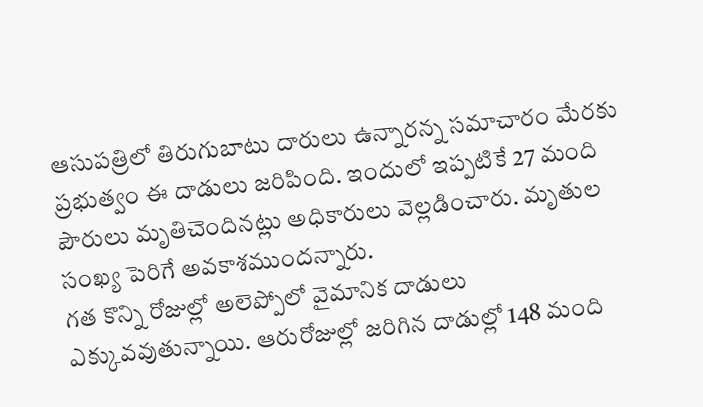ఆసుపత్రిలో తిరుగుబాటు దారులు ఉన్నారన్న సమాచారం మేరకు ప్రభుత్వం ఈ దాడులు జరిపింది. ఇందులో ఇప్పటికే 27 మంది పౌరులు మృతిచెందినట్లు అధికారులు వెల్లడించారు. మృతుల సంఖ్య పెరిగే అవకాశముందన్నారు.
గత కొన్ని రోజుల్లో అలెప్పోలో వైమానిక దాడులు ఎక్కువవుతున్నాయి. ఆరురోజుల్లో జరిగిన దాడుల్లో 148 మంది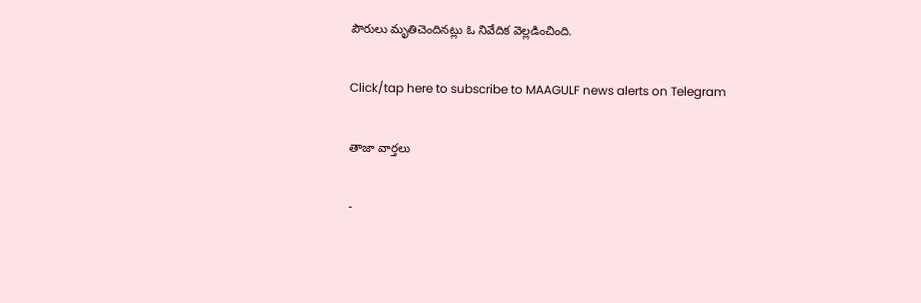పౌరులు మృతిచెందినట్లు ఓ నివేదిక వెల్లడించింది.

Click/tap here to subscribe to MAAGULF news alerts on Telegram

తాజా వార్తలు

-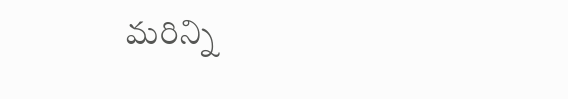మరిన్ని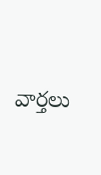వార్తలు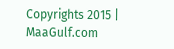Copyrights 2015 | MaaGulf.com